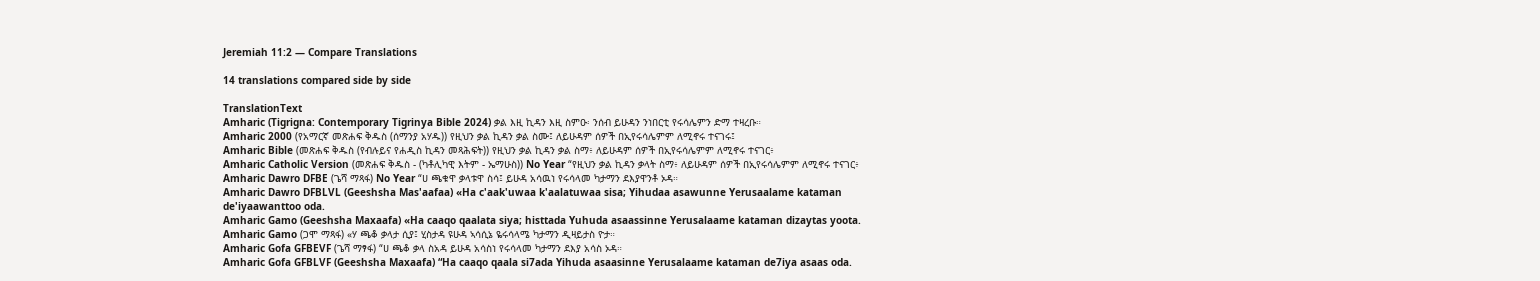Jeremiah 11:2 — Compare Translations

14 translations compared side by side

TranslationText
Amharic (Tigrigna: Contemporary Tigrinya Bible 2024) ቃል እዚ ኪዳን እዚ ስምዑ፡ ንሰብ ይሁዳን ንነበርቲ የሩሳሌምን ድማ ተዛረቡ።
Amharic 2000 (የአማርኛ መጽሐፍ ቅዱስ (ሰማንያ አሃዱ)) የዚህን ቃል ኪዳን ቃል ስሙ፤ ለይሁዳም ሰዎች በኢየሩሳሌምም ለሚኖሩ ተናገሩ፤
Amharic Bible (መጽሐፍ ቅዱስ (የብሉይና የሐዲስ ኪዳን መጻሕፍት)) የዚህን ቃል ኪዳን ቃል ስማ፥ ለይሁዳም ሰዎች በኢየሩሳሌምም ለሚኖሩ ተናገር፥
Amharic Catholic Version (መጽሐፍ ቅዱስ - (ካቶሊካዊ እትም - ኤማሁስ)) No Year “የዚህን ቃል ኪዳን ቃላት ስማ፥ ለይሁዳም ሰዎች በኢየሩሳሌምም ለሚኖሩ ተናገር፥
Amharic Dawro DFBE (ጌሻ ማጻፋ) No Year “ሀ ጫቁዋ ቃላቱዋ ስሳ፤ ይሁዳ አሳዉነ የሩሳላመ ካታማን ደእያዋንቶ ኦዳ።
Amharic Dawro DFBLVL (Geeshsha Mas'aafaa) «Ha c'aak'uwaa k'aalatuwaa sisa; Yihudaa asawunne Yerusaalame kataman de'iyaawanttoo oda.
Amharic Gamo (Geeshsha Maxaafa) «Ha caaqo qaalata siya; histtada Yuhuda asaassinne Yerusalaame kataman dizaytas yoota.
Amharic Gamo (ጋሞ ማጻፋ) «ሃ ጫቆ ቃላታ ሲያ፤ ሂስታዳ ዩሁዳ ኣሳሲኔ ዬሩሳላሜ ካታማን ዲዛይታስ ዮታ።
Amharic Gofa GFBEVF (ጌሻ ማፃፋ) “ሀ ጫቆ ቃላ ስአዳ ይሁዳ አሳስነ የሩሳላመ ካታማን ደእያ አሳስ ኦዳ።
Amharic Gofa GFBLVF (Geeshsha Maxaafa) “Ha caaqo qaala si7ada Yihuda asaasinne Yerusalaame kataman de7iya asaas oda.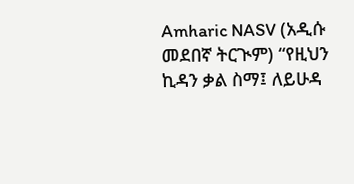Amharic NASV (አዲሱ መደበኛ ትርጒም) “የዚህን ኪዳን ቃል ስማ፤ ለይሁዳ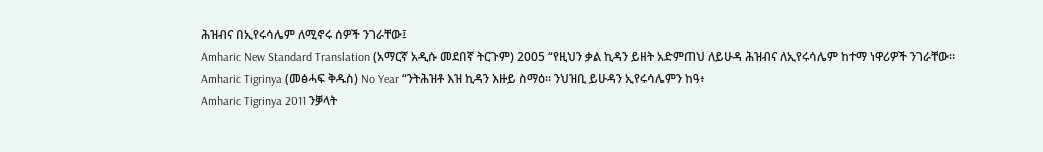ሕዝብና በኢየሩሳሌም ለሚኖሩ ሰዎች ንገራቸው፤
Amharic New Standard Translation (አማርኛ አዲሱ መደበኛ ትርጉም) 2005 “የዚህን ቃል ኪዳን ይዘት አድምጠህ ለይሁዳ ሕዝብና ለኢየሩሳሌም ከተማ ነዋሪዎች ንገራቸው።
Amharic Tigrinya (መፅሓፍ ቅዱስ) No Year “ንትሕዝቶ እዝ ኪዳን እዙይ ስማዕ። ንህዝቢ ይሁዳን ኢየሩሳሌምን ከዓ፥
Amharic Tigrinya 2011 ንቓላት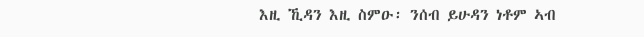እዚ ኺዳን እዚ ስምዑ፡ ንሰብ ይሁዳን ነቶም ኣብ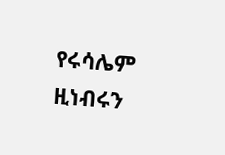የሩሳሌም ዚነብሩን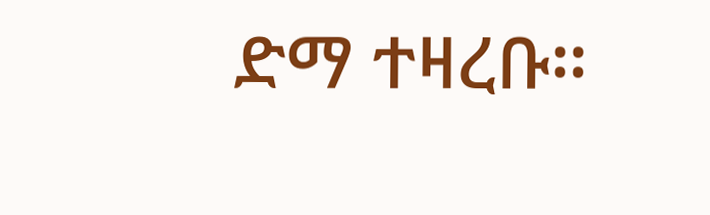ድማ ተዛረቡ።